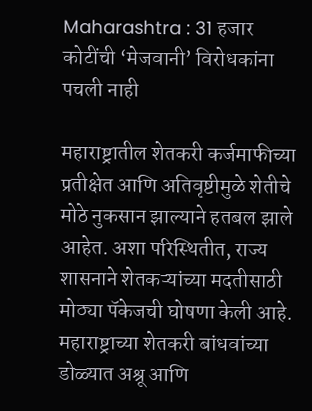Maharashtra : 31 हजार कोटींची ‘मेजवानी’ विरोधकांना पचली नाही

महाराष्ट्रातील शेतकरी कर्जमाफीच्या प्रतीक्षेत आणि अतिवृष्टीमुळे शेतीचे मोठे नुकसान झाल्याने हतबल झाले आहेत. अशा परिस्थितीत, राज्य शासनाने शेतकऱ्यांच्या मदतीसाठी मोठ्या पॅकेजची घोषणा केली आहे. महाराष्ट्राच्या शेतकरी बांधवांच्या डोळ्यात अश्रू आणि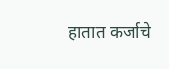हातात कर्जाचे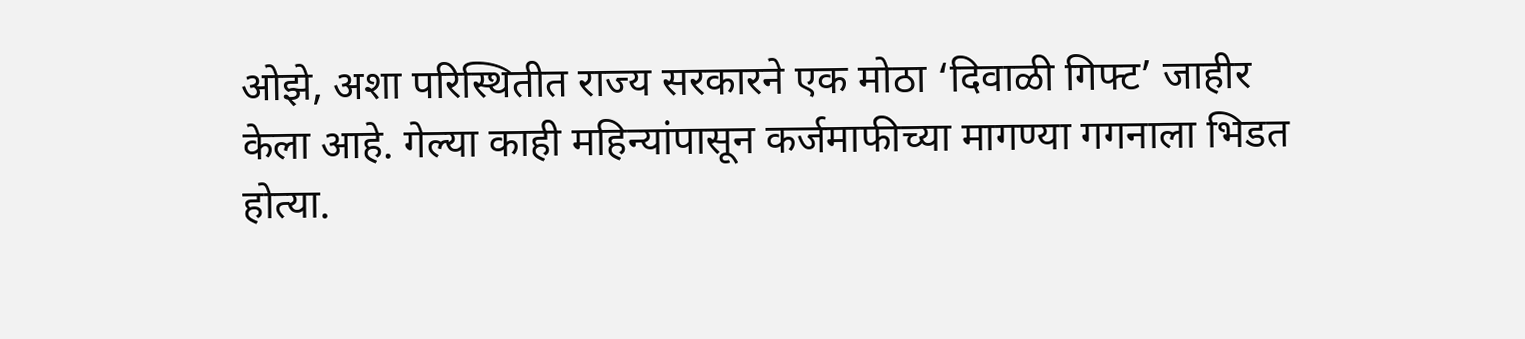ओझे, अशा परिस्थितीत राज्य सरकारने एक मोठा ‘दिवाळी गिफ्ट’ जाहीर केला आहे. गेल्या काही महिन्यांपासून कर्जमाफीच्या मागण्या गगनाला भिडत होत्या.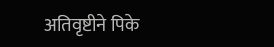अतिवृष्टीने पिके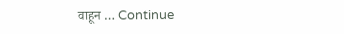वाहून … Continue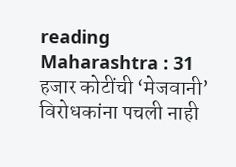reading Maharashtra : 31 हजार कोटींची ‘मेजवानी’ विरोधकांना पचली नाही